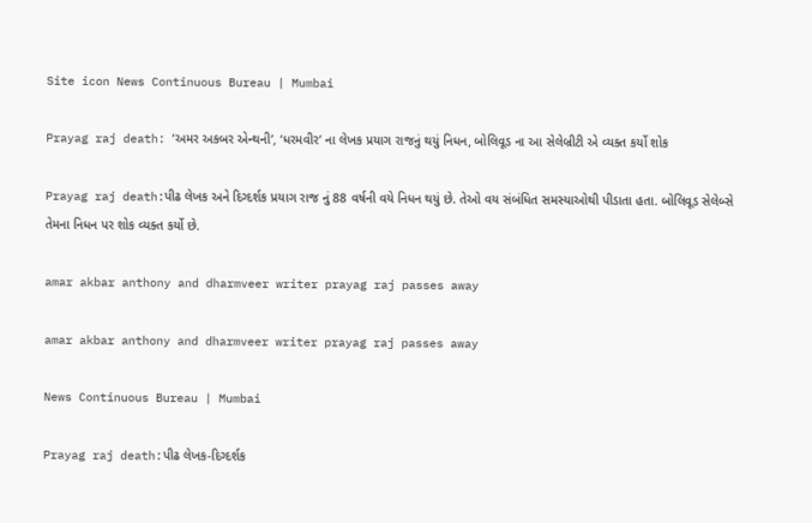Site icon News Continuous Bureau | Mumbai

Prayag raj death: ‘અમર અકબર એન્થની’, ‘ધરમવીર’ ના લેખક પ્રયાગ રાજનું થયું નિધન, બોલિવૂડ ના આ સેલેબ્રીટી એ વ્યક્ત કર્યો શોક

Prayag raj death:પીઢ લેખક અને દિગ્દર્શક પ્રયાગ રાજ નું 88 વર્ષની વયે નિધન થયું છે. તેઓ વય સંબંધિત સમસ્યાઓથી પીડાતા હતા. બોલિવૂડ સેલેબ્સે તેમના નિધન પર શોક વ્યક્ત કર્યો છે.

amar akbar anthony and dharmveer writer prayag raj passes away

amar akbar anthony and dharmveer writer prayag raj passes away

News Continuous Bureau | Mumbai

Prayag raj death:પીઢ લેખક-દિગ્દર્શક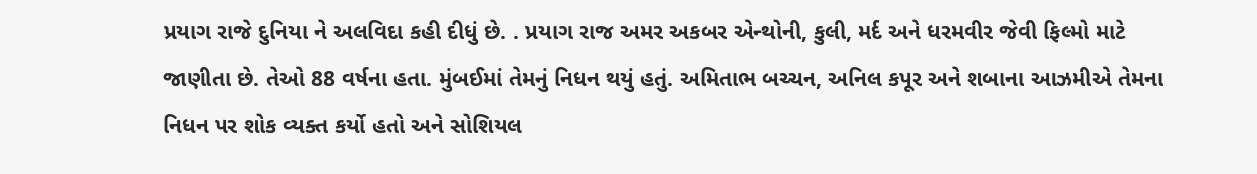પ્રયાગ રાજે દુનિયા ને અલવિદા કહી દીધું છે. . પ્રયાગ રાજ અમર અકબર એન્થોની, કુલી, મર્દ અને ધરમવીર જેવી ફિલ્મો માટે જાણીતા છે. તેઓ 88 વર્ષના હતા. મુંબઈમાં તેમનું નિધન થયું હતું. અમિતાભ બચ્ચન, અનિલ કપૂર અને શબાના આઝમીએ તેમના નિધન પર શોક વ્યક્ત કર્યો હતો અને સોશિયલ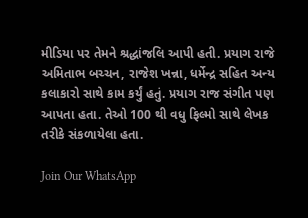મીડિયા પર તેમને શ્રદ્ધાંજલિ આપી હતી. પ્રયાગ રાજે અમિતાભ બચ્ચન, રાજેશ ખન્ના, ધર્મેન્દ્ર સહિત અન્ય કલાકારો સાથે કામ કર્યું હતું. પ્રયાગ રાજ સંગીત પણ આપતા હતા. તેઓ 100 થી વધુ ફિલ્મો સાથે લેખક તરીકે સંકળાયેલા હતા.

Join Our WhatsApp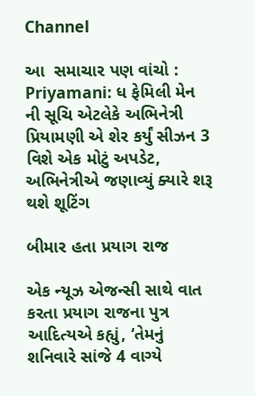Channel

આ  સમાચાર પણ વાંચો : Priyamani: ધ ફેમિલી મેન ની સૂચિ એટલેકે અભિનેત્રી પ્રિયામણી એ શેર કર્યું સીઝન 3 વિશે એક મોટું અપડેટ, અભિનેત્રીએ જણાવ્યું ક્યારે શરૂ થશે શૂટિંગ

બીમાર હતા પ્રયાગ રાજ

એક ન્યૂઝ એજન્સી સાથે વાત કરતા પ્રયાગ રાજના પુત્ર આદિત્યએ કહ્યું, ‘તેમનું શનિવારે સાંજે 4 વાગ્યે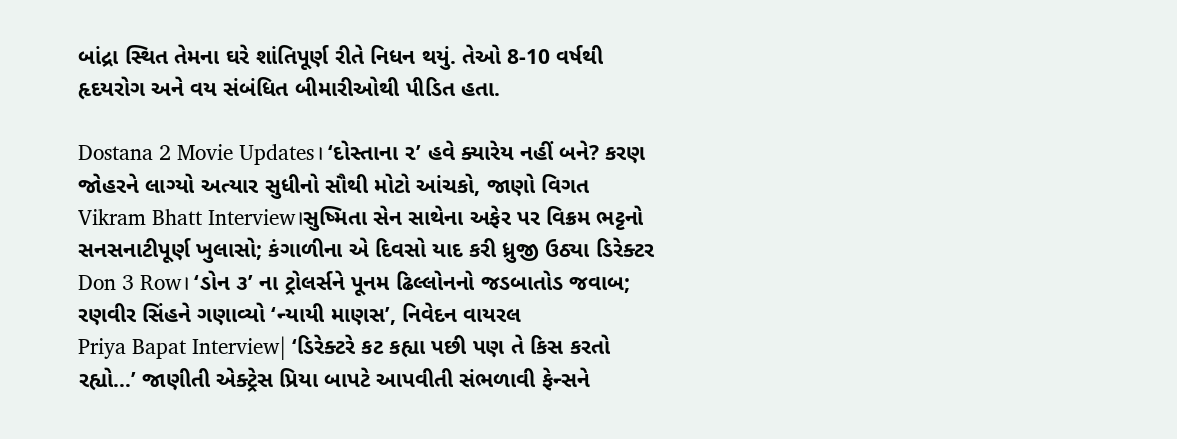બાંદ્રા સ્થિત તેમના ઘરે શાંતિપૂર્ણ રીતે નિધન થયું. તેઓ 8-10 વર્ષથી હૃદયરોગ અને વય સંબંધિત બીમારીઓથી પીડિત હતા.

Dostana 2 Movie Updates। ‘દોસ્તાના ૨’ હવે ક્યારેય નહીં બને? કરણ જોહરને લાગ્યો અત્યાર સુધીનો સૌથી મોટો આંચકો, જાણો વિગત
Vikram Bhatt Interview।સુષ્મિતા સેન સાથેના અફેર પર વિક્રમ ભટ્ટનો સનસનાટીપૂર્ણ ખુલાસો; કંગાળીના એ દિવસો યાદ કરી ધ્રુજી ઉઠ્યા ડિરેક્ટર
Don 3 Row। ‘ડોન ૩’ ના ટ્રોલર્સને પૂનમ ઢિલ્લોનનો જડબાતોડ જવાબ; રણવીર સિંહને ગણાવ્યો ‘ન્યાયી માણસ’, નિવેદન વાયરલ
Priya Bapat Interview| ‘ડિરેક્ટરે કટ કહ્યા પછી પણ તે કિસ કરતો રહ્યો…’ જાણીતી એક્ટ્રેસ પ્રિયા બાપટે આપવીતી સંભળાવી ફેન્સને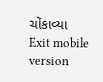ચોંકાવ્યા
Exit mobile version